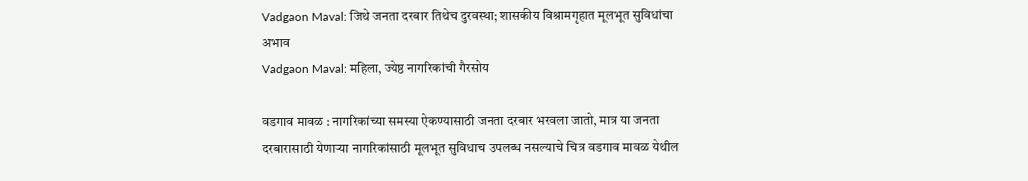Vadgaon Maval: जिथे जनता दरबार तिथेच दुरवस्था; शासकीय विश्रामगृहात मूलभूत सुविधांचा अभाव
Vadgaon Maval: महिला, ज्येष्ठ नागरिकांची गैरसोय

वडगाव मावळ : नागरिकांच्या समस्या ऐकण्यासाठी जनता दरबार भरवला जातो, मात्र या जनता दरबारासाठी येणाऱ्या नागरिकांसाठी मूलभूत सुविधाच उपलब्ध नसल्याचे चित्र वडगाव मावळ येथील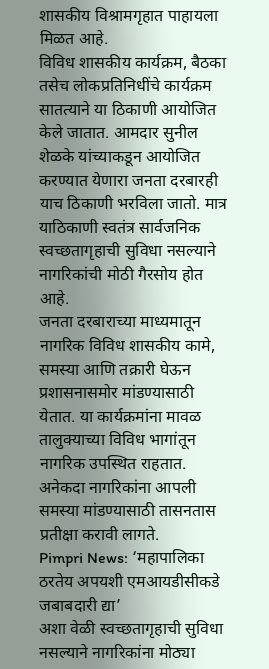शासकीय विश्रामगृहात पाहायला मिळत आहे.
विविध शासकीय कार्यक्रम, बैठका तसेच लोकप्रतिनिधींचे कार्यक्रम सातत्याने या ठिकाणी आयोजित केले जातात. आमदार सुनील शेळके यांच्याकडून आयोजित करण्यात येणारा जनता दरबारही याच ठिकाणी भरविला जातो. मात्र याठिकाणी स्वतंत्र सार्वजनिक स्वच्छतागृहाची सुविधा नसल्याने नागरिकांची मोठी गैरसोय होत आहे.
जनता दरबाराच्या माध्यमातून नागरिक विविध शासकीय कामे, समस्या आणि तक्रारी घेऊन प्रशासनासमोर मांडण्यासाठी येतात. या कार्यक्रमांना मावळ तालुक्याच्या विविध भागांतून नागरिक उपस्थित राहतात. अनेकदा नागरिकांना आपली समस्या मांडण्यासाठी तासनतास प्रतीक्षा करावी लागते.
Pimpri News: ‘महापालिका ठरतेय अपयशी एमआयडीसीकडे जबाबदारी द्या’
अशा वेळी स्वच्छतागृहाची सुविधा नसल्याने नागरिकांना मोठ्या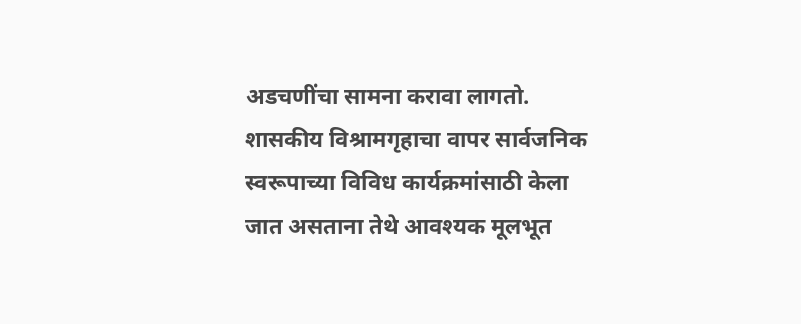अडचणींचा सामना करावा लागतो. शासकीय विश्रामगृहाचा वापर सार्वजनिक स्वरूपाच्या विविध कार्यक्रमांसाठी केला जात असताना तेथे आवश्यक मूलभूत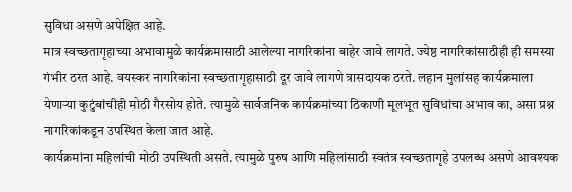सुविधा असणे अपेक्षित आहे.
मात्र स्वच्छतागृहाच्या अभावामुळे कार्यक्रमासाठी आलेल्या नागरिकांना बाहेर जावे लागते. ज्येष्ठ नागरिकांसाठीही ही समस्या गंभीर ठरत आहे. वयस्कर नागरिकांना स्वच्छतागृहासाठी दूर जावे लागणे त्रासदायक ठरते. लहान मुलांसह कार्यक्रमाला येणाऱ्या कुटुंबांचीही मोठी गैरसोय होते. त्यामुळे सार्वजनिक कार्यक्रमांच्या ठिकाणी मूलभूत सुविधांचा अभाव का, असा प्रश्न नागरिकांकडून उपस्थित केला जात आहे.
कार्यक्रमांना महिलांची मोठी उपस्थिती असते. त्यामुळे पुरुष आणि महिलांसाठी स्वतंत्र स्वच्छतागृहे उपलब्ध असणे आवश्यक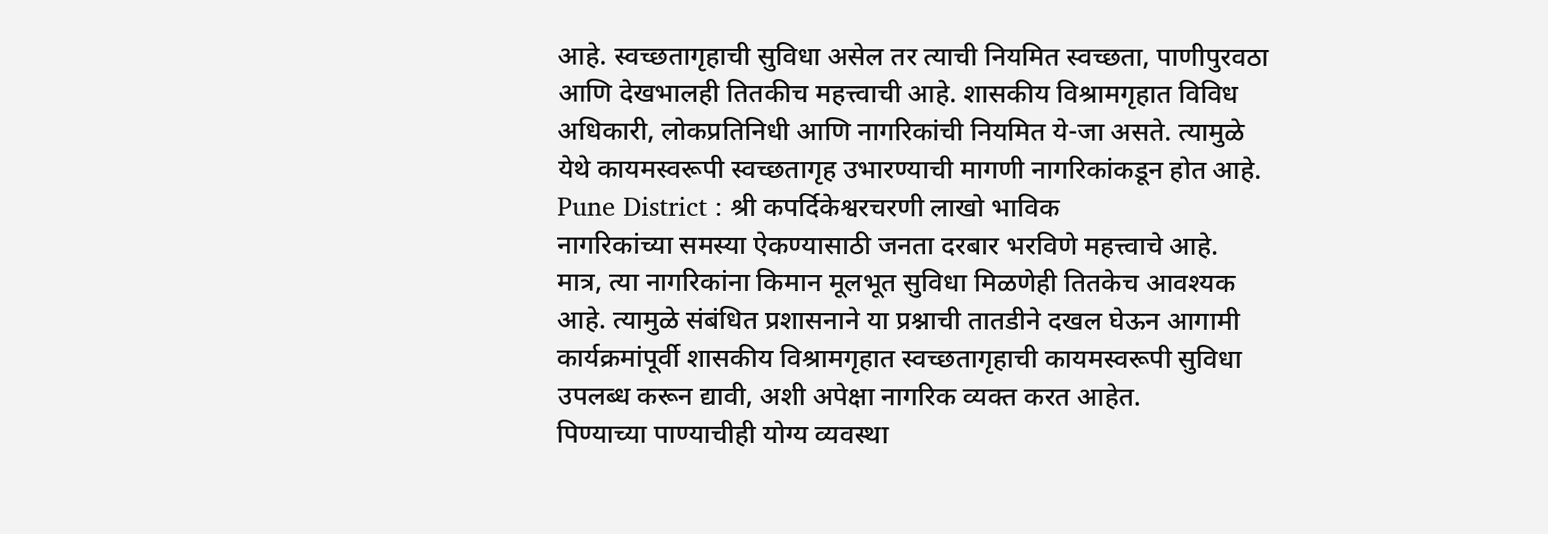आहे. स्वच्छतागृहाची सुविधा असेल तर त्याची नियमित स्वच्छता, पाणीपुरवठा आणि देखभालही तितकीच महत्त्वाची आहे. शासकीय विश्रामगृहात विविध अधिकारी, लोकप्रतिनिधी आणि नागरिकांची नियमित ये-जा असते. त्यामुळे येथे कायमस्वरूपी स्वच्छतागृह उभारण्याची मागणी नागरिकांकडून होत आहे.
Pune District : श्री कपर्दिकेश्वरचरणी लाखो भाविक
नागरिकांच्या समस्या ऐकण्यासाठी जनता दरबार भरविणे महत्त्वाचे आहे. मात्र, त्या नागरिकांना किमान मूलभूत सुविधा मिळणेही तितकेच आवश्यक आहे. त्यामुळे संबंधित प्रशासनाने या प्रश्नाची तातडीने दखल घेऊन आगामी कार्यक्रमांपूर्वी शासकीय विश्रामगृहात स्वच्छतागृहाची कायमस्वरूपी सुविधा उपलब्ध करून द्यावी, अशी अपेक्षा नागरिक व्यक्त करत आहेत.
पिण्याच्या पाण्याचीही योग्य व्यवस्था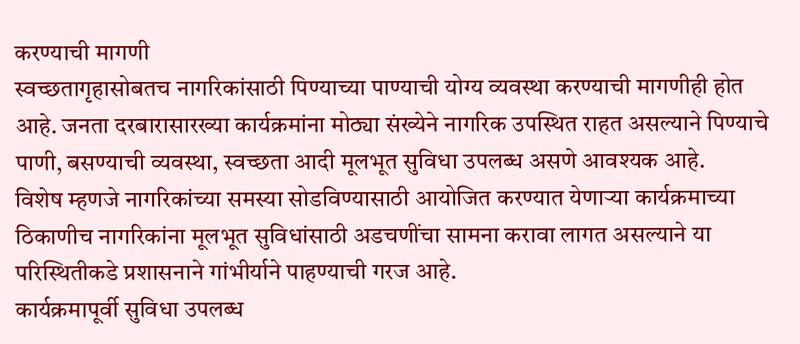करण्याची मागणी
स्वच्छतागृहासोबतच नागरिकांसाठी पिण्याच्या पाण्याची योग्य व्यवस्था करण्याची मागणीही होत आहे. जनता दरबारासारख्या कार्यक्रमांना मोठ्या संख्येने नागरिक उपस्थित राहत असल्याने पिण्याचे पाणी, बसण्याची व्यवस्था, स्वच्छता आदी मूलभूत सुविधा उपलब्ध असणे आवश्यक आहे.
विशेष म्हणजे नागरिकांच्या समस्या सोडविण्यासाठी आयोजित करण्यात येणाऱ्या कार्यक्रमाच्या ठिकाणीच नागरिकांना मूलभूत सुविधांसाठी अडचणींचा सामना करावा लागत असल्याने या परिस्थितीकडे प्रशासनाने गांभीर्याने पाहण्याची गरज आहे.
कार्यक्रमापूर्वी सुविधा उपलब्ध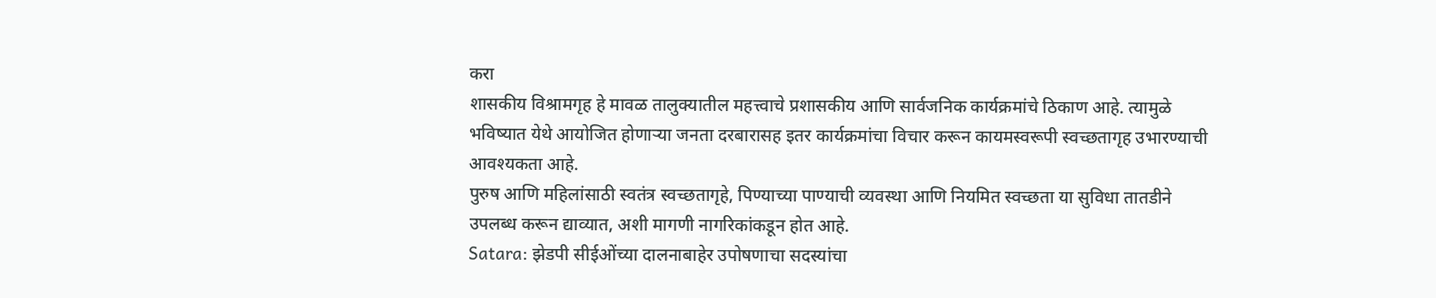करा
शासकीय विश्रामगृह हे मावळ तालुक्यातील महत्त्वाचे प्रशासकीय आणि सार्वजनिक कार्यक्रमांचे ठिकाण आहे. त्यामुळे भविष्यात येथे आयोजित होणाऱ्या जनता दरबारासह इतर कार्यक्रमांचा विचार करून कायमस्वरूपी स्वच्छतागृह उभारण्याची आवश्यकता आहे.
पुरुष आणि महिलांसाठी स्वतंत्र स्वच्छतागृहे, पिण्याच्या पाण्याची व्यवस्था आणि नियमित स्वच्छता या सुविधा तातडीने उपलब्ध करून द्याव्यात, अशी मागणी नागरिकांकडून होत आहे.
Satara: झेडपी सीईओंच्या दालनाबाहेर उपोषणाचा सदस्यांचा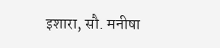इशारा, सौ. मनीषा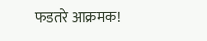फडतरे आक्रमक!